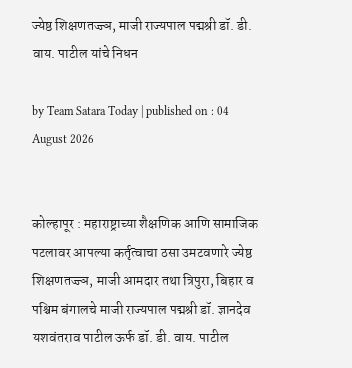ज्येष्ठ शिक्षणतज्ज्ञ, माजी राज्यपाल पद्मश्री डॉ. डी. वाय. पाटील यांचे निधन

by Team Satara Today | published on : 04 August 2026


कोल्हापूर : महाराष्ट्राच्या शैक्षणिक आणि सामाजिक पटलावर आपल्या कर्तृत्वाचा ठसा उमटवणारे ज्येष्ठ शिक्षणतज्ज्ञ, माजी आमदार तथा त्रिपुरा, बिहार व पश्चिम बंगालचे माजी राज्यपाल पद्मश्री डॉ. ज्ञानदेव यशवंतराव पाटील ऊर्फ डॉ. डी. वाय. पाटील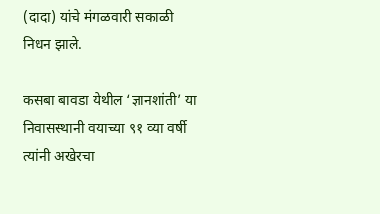(दादा) यांचे मंगळवारी सकाळी निधन झाले.

कसबा बावडा येथील ‘ज्ञानशांती’ या निवासस्थानी वयाच्या ९१ व्या वर्षी त्यांनी अखेरचा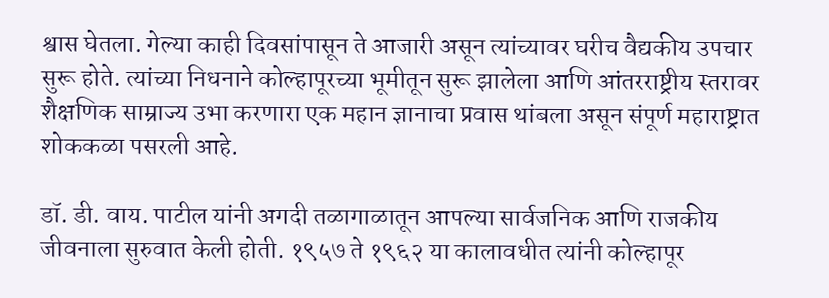श्वास घेतला. गेल्या काही दिवसांपासून ते आजारी असून त्यांच्यावर घरीच वैद्यकीय उपचार सुरू होते. त्यांच्या निधनाने कोल्हापूरच्या भूमीतून सुरू झालेला आणि आंतरराष्ट्रीय स्तरावर शैक्षणिक साम्राज्य उभा करणारा एक महान ज्ञानाचा प्रवास थांबला असून संपूर्ण महाराष्ट्रात शोककळा पसरली आहे.

डॉ. डी. वाय. पाटील यांनी अगदी तळागाळातून आपल्या सार्वजनिक आणि राजकीय जीवनाला सुरुवात केली होती. १९५७ ते १९६२ या कालावधीत त्यांनी कोल्हापूर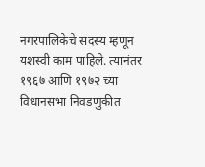नगरपालिकेचे सदस्य म्हणून यशस्वी काम पाहिले. त्यानंतर १९६७ आणि १९७२ च्या विधानसभा निवडणुकीत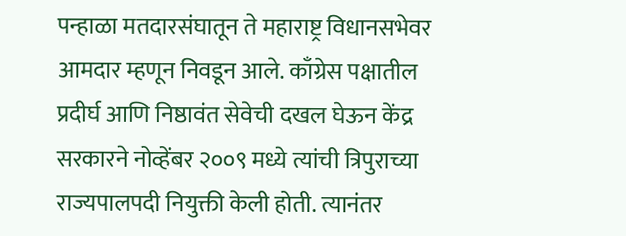पन्हाळा मतदारसंघातून ते महाराष्ट्र विधानसभेवर आमदार म्हणून निवडून आले. काँग्रेस पक्षातील प्रदीर्घ आणि निष्ठावंत सेवेची दखल घेऊन केंद्र सरकारने नोव्हेंबर २००९ मध्ये त्यांची त्रिपुराच्या राज्यपालपदी नियुक्ती केली होती. त्यानंतर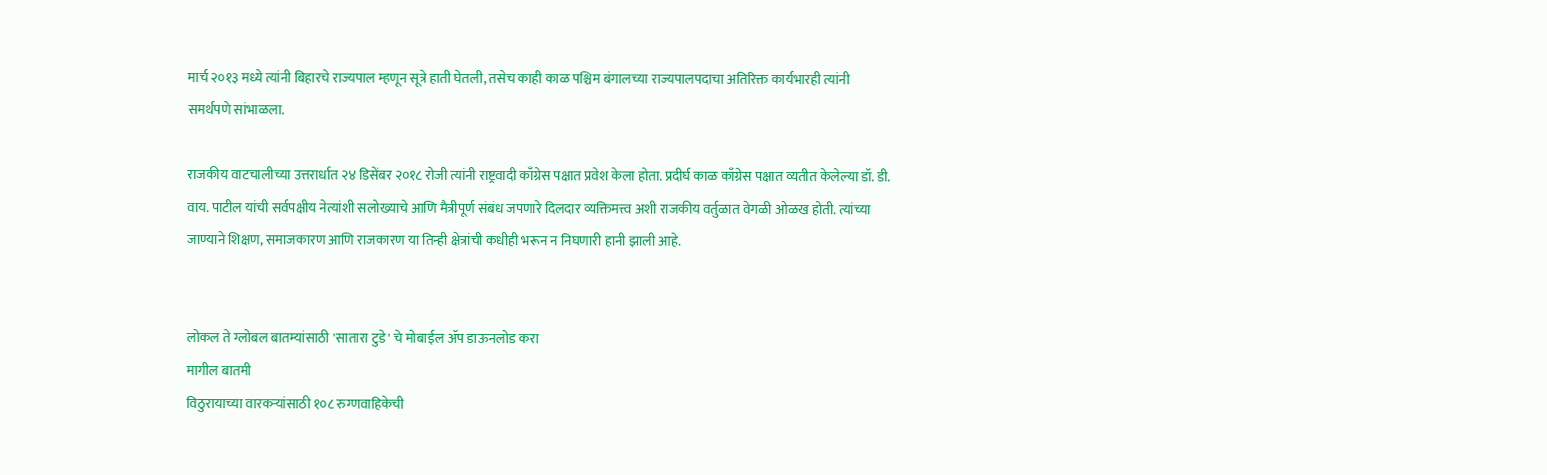मार्च २०१३ मध्ये त्यांनी बिहारचे राज्यपाल म्हणून सूत्रे हाती घेतली, तसेच काही काळ पश्चिम बंगालच्या राज्यपालपदाचा अतिरिक्त कार्यभारही त्यांनी समर्थपणे सांभाळला.

राजकीय वाटचालीच्या उत्तरार्धात २४ डिसेंबर २०१८ रोजी त्यांनी राष्ट्रवादी काँग्रेस पक्षात प्रवेश केला होता. प्रदीर्घ काळ काँग्रेस पक्षात व्यतीत केलेल्या डॉ. डी. वाय. पाटील यांची सर्वपक्षीय नेत्यांशी सलोख्याचे आणि मैत्रीपूर्ण संबंध जपणारे दिलदार व्यक्तिमत्त्व अशी राजकीय वर्तुळात वेगळी ओळख होती. त्यांच्या जाण्याने शिक्षण, समाजकारण आणि राजकारण या तिन्ही क्षेत्रांची कधीही भरून न निघणारी हानी झाली आहे.


लोकल ते ग्लोबल बातम्यांसाठी 'सातारा टुडे' चे मोबाईल ॲप डाऊनलोड करा
मागील बातमी
विठुरायाच्या वारकऱ्यांसाठी १०८ रुग्णवाहिकेची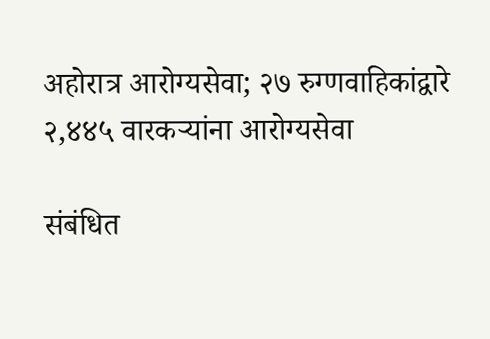अहोरात्र आरोग्यसेवा; २७ रुग्णवाहिकांद्वारे २,४४५ वारकऱ्यांना आरोग्यसेवा

संबंधित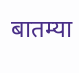बातम्या